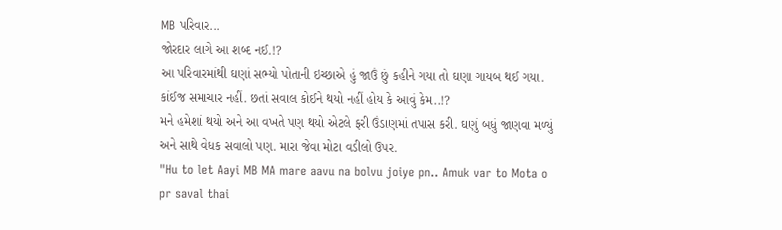MB પરિવાર...
જોરદાર લાગે આ શબ્દ નઈ.!?
આ પરિવારમાંથી ઘણાં સભ્યો પોતાની ઇચ્છાએ હું જાઉં છું કહીને ગયા તો ઘણા ગાયબ થઈ ગયા. કાંઈજ સમાચાર નહીં. છતાં સવાલ કોઈને થયો નહીં હોય કે આવું કેમ..!?
મને હમેશાં થયો અને આ વખતે પણ થયો એટલે ફરી ઉંડાણમાં તપાસ કરી. ઘણું બધું જાણવા મળ્યું અને સાથે વેધક સવાલો પણ. મારા જેવા મોટા વડીલો ઉપર.
"Hu to let Aayi MB MA mare aavu na bolvu joiye pn.. Amuk var to Mota o pr saval thai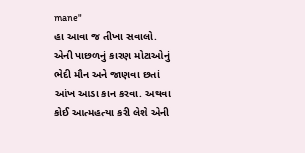mane"
હા આવા જ તીખા સવાલો. એની પાછળનું કારણ મોટાઓનું ભેદી મૌન અને જાણવા છતાં આંખ આડા કાન કરવા. અથવા કોઈ આત્મહત્યા કરી લેશે એની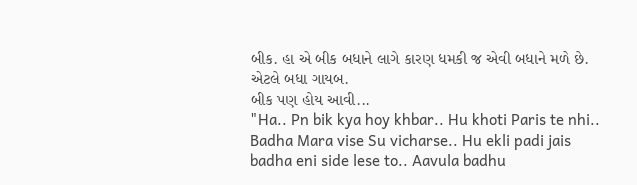બીક. હા એ બીક બધાને લાગે કારણ ધમકી જ એવી બધાને મળે છે. એટલે બધા ગાયબ.
બીક પણ હોય આવી...
"Ha.. Pn bik kya hoy khbar.. Hu khoti Paris te nhi.. Badha Mara vise Su vicharse.. Hu ekli padi jais badha eni side lese to.. Aavula badhu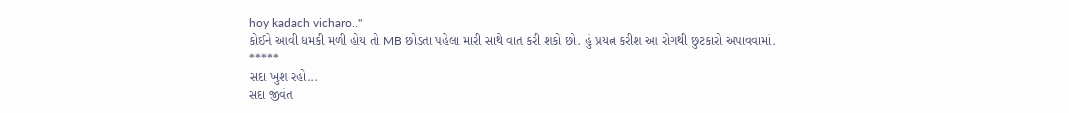hoy kadach vicharo.."
કોઈને આવી ધમકી મળી હોય તો MB છોડતા પહેલા મારી સાથે વાત કરી શકો છો. હું પ્રયત્ન કરીશ આ રોગથી છુટકારો અપાવવામાં.
*****
સદા ખુશ રહો...
સદા જીવંત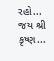રહો...
જય શ્રી કૃષ્ણ...